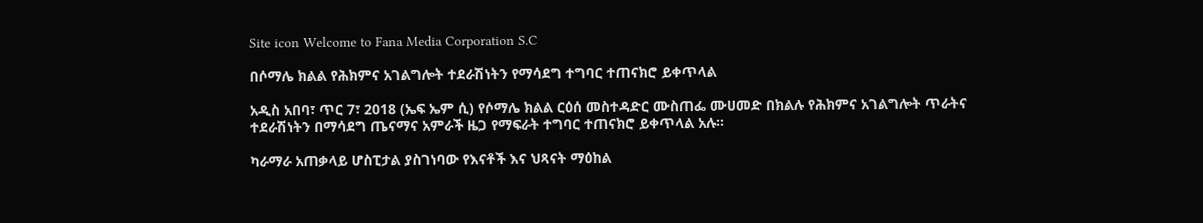Site icon Welcome to Fana Media Corporation S.C

በሶማሌ ክልል የሕክምና አገልግሎት ተደራሽነትን የማሳደግ ተግባር ተጠናክሮ ይቀጥላል

አዲስ አበባ፣ ጥር 7፣ 2018 (ኤፍ ኤም ሲ) የሶማሌ ክልል ርዕሰ መስተዳድር ሙስጠፌ ሙሀመድ በክልሉ የሕክምና አገልግሎት ጥራትና ተደራሽነትን በማሳደግ ጤናማና አምራች ዜጋ የማፍራት ተግባር ተጠናክሮ ይቀጥላል አሉ።

ካራማራ አጠቃላይ ሆስፒታል ያስገነባው የእናቶች እና ህጻናት ማዕከል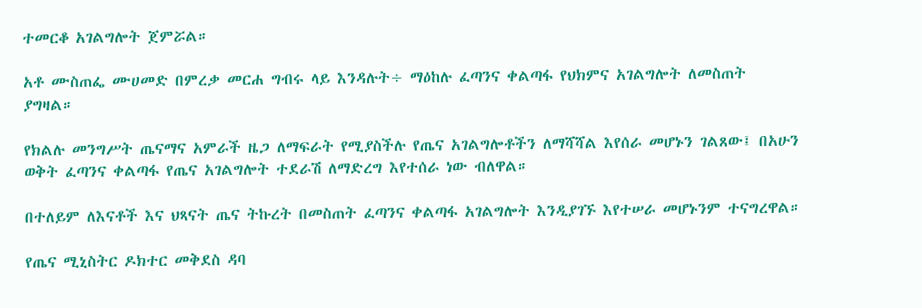ተመርቆ አገልግሎት ጀምሯል።

አቶ ሙስጠፌ ሙሀመድ በምረቃ መርሐ ግብሩ ላይ እንዳሉት÷ ማዕከሉ ፈጣንና ቀልጣፋ የህክምና አገልግሎት ለመስጠት ያግዛል።

የክልሉ መንግሥት ጤናማና አምራች ዜጋ ለማፍራት የሚያስችሉ የጤና አገልግሎቶችን ለማሻሻል እየሰራ መሆኑን ገልጸው፤ በአሁን ወቅት ፈጣንና ቀልጣፋ የጤና አገልግሎት ተደራሽ ለማድረግ እየተሰራ ነው ብለዋል።

በተለይም ለእናቶች እና ህጻናት ጤና ትኩረት በመስጠት ፈጣንና ቀልጣፋ አገልግሎት እንዲያገኙ እየተሠራ መሆኑንም ተናግረዋል።

የጤና ሚኒስትር ዶክተር መቅደስ ዳባ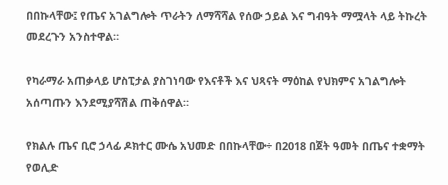በበኩላቸው፤ የጤና አገልግሎት ጥራትን ለማሻሻል የሰው ኃይል እና ግብዓት ማሟላት ላይ ትኩረት መደረጉን አንስተዋል።

የካራማራ አጠቃላይ ሆስፒታል ያስገነባው የእናቶች እና ህጻናት ማዕከል የህክምና አገልግሎት አሰጣጡን እንደሚያሻሽል ጠቅሰዋል።

የክልሉ ጤና ቢሮ ኃላፊ ዶክተር ሙሴ አህመድ በበኩላቸው÷ በ2018 በጀት ዓመት በጤና ተቋማት የወሊድ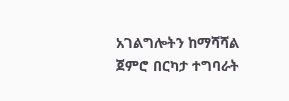አገልግሎትን ከማሻሻል ጀምሮ በርካታ ተግባራት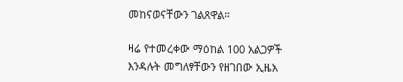መከናወናቸውን ገልጸዋል።

ዛሬ የተመረቀው ማዕከል 100 አልጋዎች እንዳሉት መግለፃቸውን የዘገበው ኢዜአ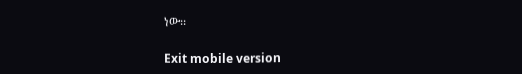ነው፡፡

Exit mobile version